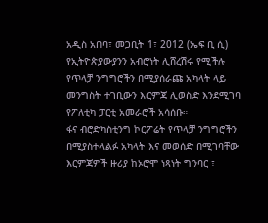አዲስ አበባ፣ መጋቢት 1፣ 2012 (ኤፍ ቢ ሲ) የኢትዮጵያውያንን አብሮነት ሊሸረሽሩ የሚችሉ የጥላቻ ንግግሮችን በሚያሰራጩ አካላት ላይ መንግስት ተገቢውን እርምጃ ሊወስድ እንደሚገባ የፖለቲካ ፓርቲ አመራሮች አሳሰቡ።
ፋና ብሮድካስቲንግ ኮርፖሬት የጥላቻ ንግግሮችን በሚያስተላልፉ አካላት እና መወሰድ በሚገባቸው እርምጃዎች ዙሪያ ከኦሮሞ ነጻነት ግንባር ፣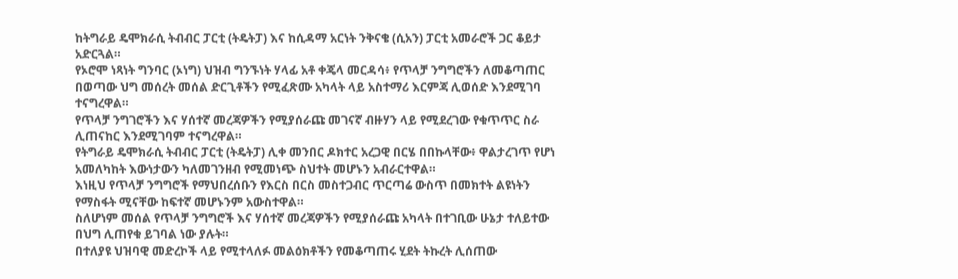ከትግራይ ዴሞክራሲ ትብብር ፓርቲ (ትዴትፓ) እና ከሲዳማ አርነት ንቅናቄ (ሲአን) ፓርቲ አመራሮች ጋር ቆይታ አድርጓል።
የኦሮሞ ነጻነት ግንባር (ኦነግ) ህዝብ ግንኙነት ሃላፊ አቶ ቀጄላ መርዳሳ፥ የጥላቻ ንግግሮችን ለመቆጣጠር በወጣው ህግ መሰረት መሰል ድርጊቶችን የሚፈጽሙ አካላት ላይ አስተማሪ እርምጃ ሊወሰድ እንደሚገባ ተናግረዋል።
የጥላቻ ንግገሮችን እና ሃሰተኛ መረጃዎችን የሚያሰራጩ መገናኛ ብዙሃን ላይ የሚደረገው የቁጥጥር ስራ ሊጠናከር እንደሚገባም ተናግረዋል።
የትግራይ ዴሞክራሲ ትብብር ፓርቲ (ትዴትፓ) ሊቀ መንበር ዶክተር አረጋዊ በርሄ በበኩላቸው፥ ዋልታረገጥ የሆነ አመለካከት እውነታውን ካለመገንዘብ የሚመነጭ ስህተት መሆኑን አብራርተዋል።
እነዚህ የጥላቻ ንግግሮች የማህበረሰቡን የእርስ በርስ መስተጋብር ጥርጣሬ ውስጥ በመክተት ልዩነትን የማስፋት ሚናቸው ከፍተኛ መሆኑንም አውስተዋል።
ስለሆነም መሰል የጥላቻ ንግግሮች እና ሃሰተኛ መረጃዎችን የሚያሰራጩ አካላት በተገቢው ሁኔታ ተለይተው በህግ ሊጠየቁ ይገባል ነው ያሉት።
በተለያዩ ህዝባዊ መድረኮች ላይ የሚተላለፉ መልዕክቶችን የመቆጣጠሩ ሂደት ትኩረት ሊሰጠው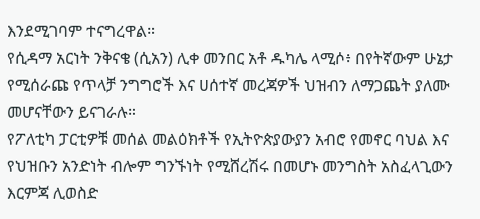እንደሚገባም ተናግረዋል።
የሲዳማ አርነት ንቅናቄ (ሲአን) ሊቀ መንበር አቶ ዱካሌ ላሚሶ፥ በየትኛውም ሁኔታ የሚሰራጩ የጥላቻ ንግግሮች እና ሀሰተኛ መረጃዎች ህዝብን ለማጋጨት ያለሙ መሆናቸውን ይናገራሉ።
የፖለቲካ ፓርቲዎቹ መሰል መልዕክቶች የኢትዮጵያውያን አብሮ የመኖር ባህል እና የህዝቡን አንድነት ብሎም ግንኙነት የሚሸረሽሩ በመሆኑ መንግስት አስፈላጊውን እርምጃ ሊወስድ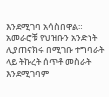እንደሚገባ አሳስበዋል።
አመራሮቹ የህዝቡን አንድነት ሊያጠናክሩ በሚገቡ ተግባራት ላይ ትኩረት ሰጥቶ መስራት እንደሚገባም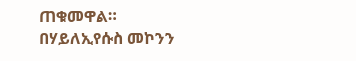ጠቁመዋል።
በሃይለኢየሱስ መኮንን